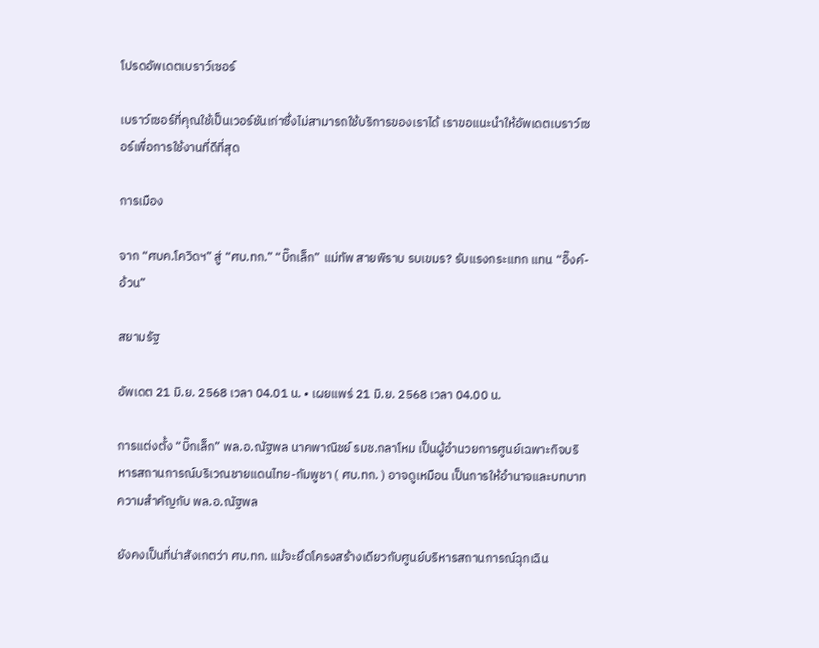โปรดอัพเดตเบราว์เซอร์

เบราว์เซอร์ที่คุณใช้เป็นเวอร์ชันเก่าซึ่งไม่สามารถใช้บริการของเราได้ เราขอแนะนำให้อัพเดตเบราว์เซอร์เพื่อการใช้งานที่ดีที่สุด

การเมือง

จาก “ศบค.โควิดฯ” สู่ “ศบ.ทก.” “บิ๊กเล็ก” แม่ทัพ สายพิราบ รบเขมร? รับแรงกระแทก แทน “อิ๊งค์-อ้วน”

สยามรัฐ

อัพเดต 21 มิ.ย. 2568 เวลา 04.01 น. • เผยแพร่ 21 มิ.ย. 2568 เวลา 04.00 น.

การแต่งตั้ง “บิ๊กเล็ก” พล.อ.ณัฐพล นาคพาณิชย์ รมช.กลาโหม เป็นผู้อำนวยการศูนย์เฉพาะกิจบริหารสถานการณ์บริเวณชายแดนไทย-กัมพูชา ( ศบ.ทก. ) อาจดูเหมือน เป็นการให้อำนาจและบทบาทความสำคัญกับ พล.อ.ณัฐพล

ยังคงเป็นที่น่าสังเกตว่า ศบ.ทก. แม้จะยึดโครงสร้างเดียวกับศูนย์บริหารสถานการณ์ฉุกเฉิน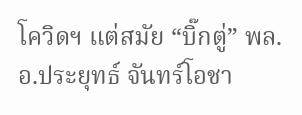โควิดฯ แต่สมัย “บิ๊กตู่” พล.อ.ประยุทธ์ จันทร์โอชา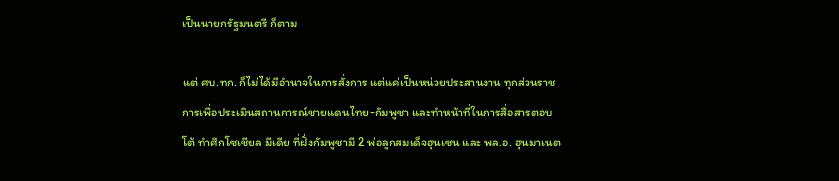เป็นนายกรัฐมนตรี ก็ตาม

แต่ ศบ.ทก. ก็ไม่ได้มีอำนาจในการสั่งการ แต่แค่เป็นหน่วยประสานงาน ทุกส่วนราชการเพื่อประเมินสถานการณ์ชายแดนไทย-กัมพูชา และทำหน้าที่ในการสื่อสารตอบโต้ ทำศึกโซเชียล มีเดีย ที่ฝั่งกัมพูชามี 2 พ่อลูกสมเด็จฮุนเซน และ พล.อ. ฮุนมาเนต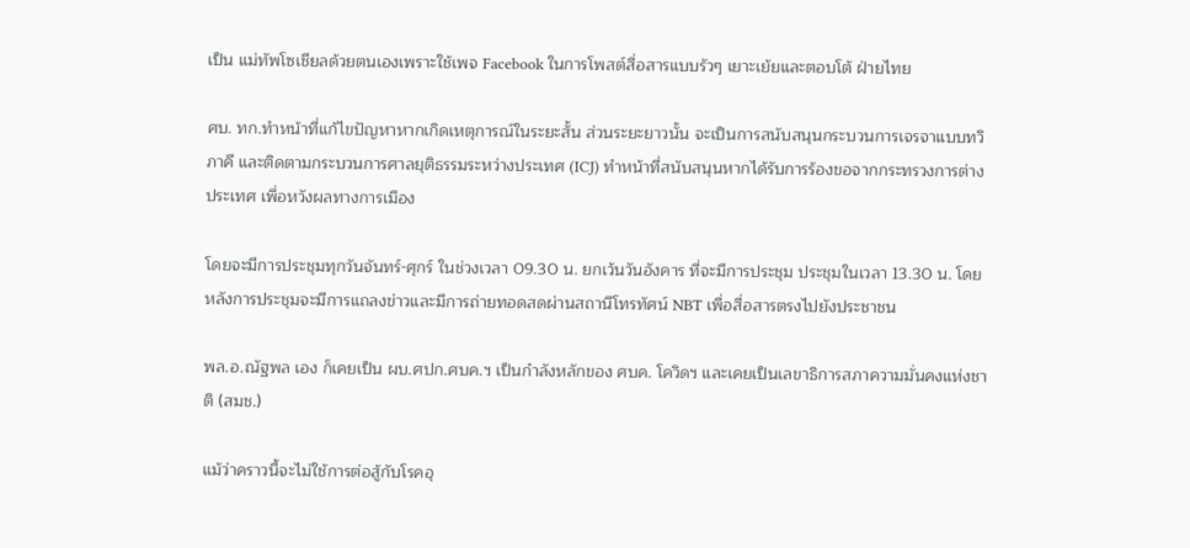เป็น แม่ทัพโซเชียลด้วยตนเองเพราะใช้เพจ Facebook ในการโพสต์สื่อสารแบบรัวๆ เยาะเย้ยและตอบโต้ ฝ่ายไทย

ศบ. ทก.ทำหน้าที่แก้ไขปัญหาหากเกิดเหตุการณ์ในระยะสั้น ส่วนระยะยาวนั้น จะเป็นการสนับสนุนกระบวนการเจรจาแบบทวิภาคี และติดตามกระบวนการศาลยุติธรรมระหว่างประเทศ (ICJ) ทำหน้าที่สนับสนุนหากได้รับการร้องขอจากกระทรวงการต่างประเทศ เพื่อหวังผลทางการเมือง

โดยจะมีการประชุมทุกวันจันทร์-ศุกร์ ในช่วงเวลา 09.30 น. ยกเว้นวันอังคาร ที่จะมีการประชุม ประชุมในเวลา 13.30 น. โดยหลังการประชุมจะมีการแถลงข่าวและมีการถ่ายทอดสดผ่านสถานีโทรทัศน์ NBT เพื่อสื่อสารตรงไปยังประชาชน

พล.อ.ณัฐพล เอง ก็เคยเป็น ผบ.ศปก.ศบค.ฯ เป็นกำลังหลักของ ศบค. โควิดฯ และเคยเป็นเลขาธิการสภาความมั่นคงแห่งชาติ (สมช.)

แม้ว่าคราวนี้จะไม่ใช้การต่อสู้กับโรคอุ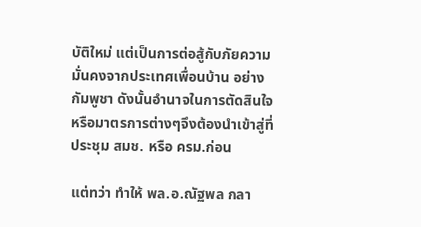บัติใหม่ แต่เป็นการต่อสู้กับภัยความมั่นคงจากประเทศเพื่อนบ้าน อย่างกัมพูชา ดังนั้นอำนาจในการตัดสินใจหรือมาตรการต่างๆจึงต้องนำเข้าสู่ที่ประชุม สมช. หรือ ครม.ก่อน

แต่ทว่า ทำให้ พล.อ.ณัฐพล กลา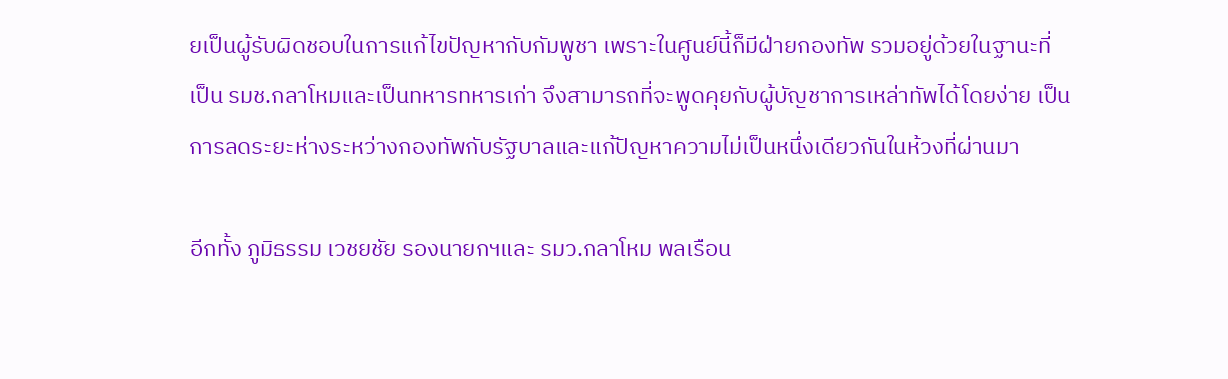ยเป็นผู้รับผิดชอบในการแก้ไขปัญหากับกัมพูชา เพราะในศูนย์นี้ก็มีฝ่ายกองทัพ รวมอยู่ด้วยในฐานะที่เป็น รมช.กลาโหมและเป็นทหารทหารเก่า จึงสามารถที่จะพูดคุยกับผู้บัญชาการเหล่าทัพได้โดยง่าย เป็นการลดระยะห่างระหว่างกองทัพกับรัฐบาลและแก้ปัญหาความไม่เป็นหนึ่งเดียวกันในห้วงที่ผ่านมา

อีกทั้ง ภูมิธรรม เวชยชัย รองนายกฯและ รมว.กลาโหม พลเรือน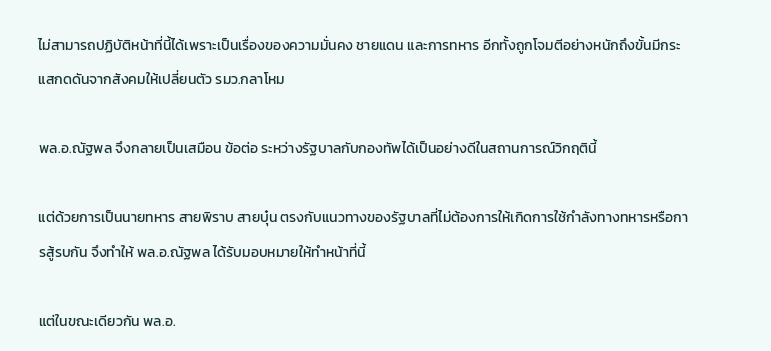ไม่สามารถปฏิบัติหน้าที่นี้ได้เพราะเป็นเรื่องของความมั่นคง ชายแดน และการทหาร อีกทั้งถูกโจมตีอย่างหนักถึงขั้นมีกระแสกดดันจากสังคมให้เปลี่ยนตัว รมว.กลาโหม

พล.อ.ณัฐพล จึงกลายเป็นเสมือน ข้อต่อ ระหว่างรัฐบาลกับกองทัพได้เป็นอย่างดีในสถานการณ์วิกฤตินี้

แต่ด้วยการเป็นนายทหาร สายพิราบ สายบุ๋น ตรงกับแนวทางของรัฐบาลที่ไม่ต้องการให้เกิดการใช้กำลังทางทหารหรือการสู้รบกัน จึงทำให้ พล.อ.ณัฐพล ได้รับมอบหมายให้ทำหน้าที่นี้

แต่ในขณะเดียวกัน พล.อ.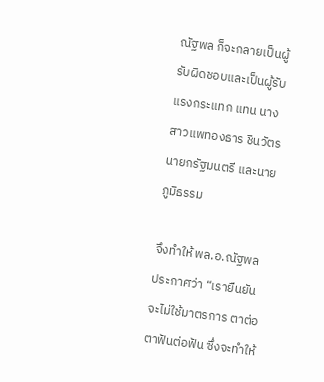ณัฐพล ก็จะกลายเป็นผู้รับผิดชอบและเป็นผู้รับแรงกระแทก แทน นางสาวแพทองธาร ชินวัตร นายกรัฐมนตรี และนายภูมิธรรม

จึงทำให้ พล.อ.ณัฐพล ประกาศว่า “เรายืนยันจะไม่ใช้มาตรการ ตาต่อตาฟันต่อฟัน ซึ่งจะทำให้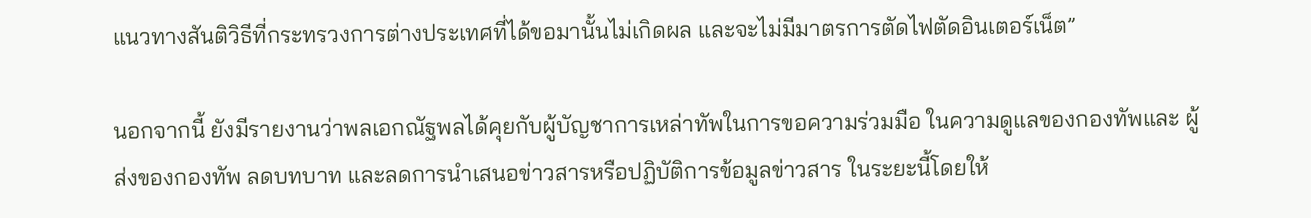แนวทางสันติวิธีที่กระทรวงการต่างประเทศที่ได้ขอมานั้นไม่เกิดผล และจะไม่มีมาตรการตัดไฟตัดอินเตอร์เน็ต”

นอกจากนี้ ยังมีรายงานว่าพลเอกณัฐพลได้คุยกับผู้บัญชาการเหล่าทัพในการขอความร่วมมือ ในความดูแลของกองทัพและ ผู้ส่งของกองทัพ ลดบทบาท และลดการนำเสนอข่าวสารหรือปฏิบัติการข้อมูลข่าวสาร ในระยะนี้โดยให้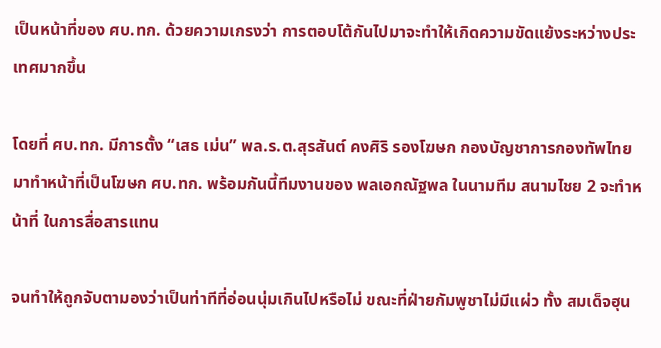เป็นหน้าที่ของ ศบ.ทก. ด้วยความเกรงว่า การตอบโต้กันไปมาจะทำให้เกิดความขัดแย้งระหว่างประเทศมากขึ้น

โดยที่ ศบ.ทก. มีการตั้ง “เสธ เม่น” พล.ร.ต.สุรสันต์ คงศิริ รองโฆษก กองบัญชาการกองทัพไทย มาทำหน้าที่เป็นโฆษก ศบ.ทก. พร้อมกันนี้ทีมงานของ พลเอกณัฐพล ในนามทีม สนามไชย 2 จะทำหน้าที่ ในการสื่อสารแทน

จนทำให้ถูกจับตามองว่าเป็นท่าทีที่อ่อนนุ่มเกินไปหรือไม่ ขณะที่ฝ่ายกัมพูชาไม่มีแผ่ว ทั้ง สมเด็จฮุน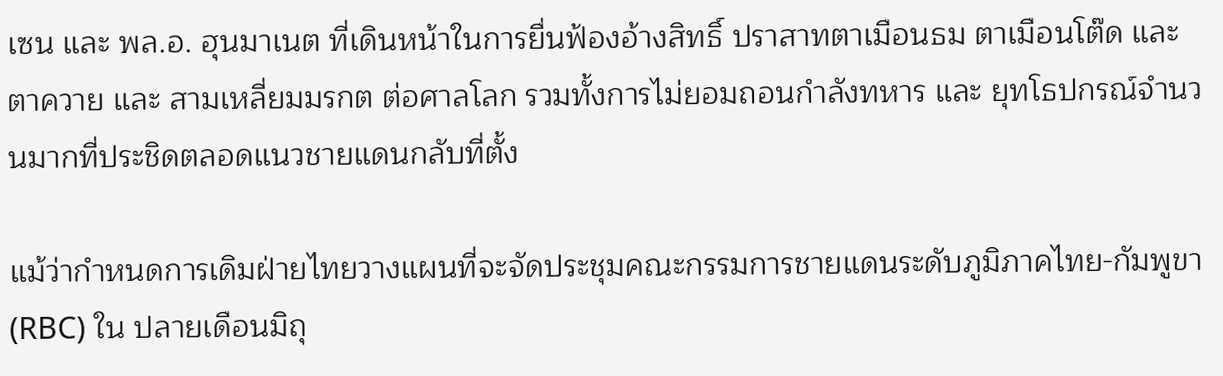เซน และ พล.อ. ฮุนมาเนต ที่เดินหน้าในการยื่นฟ้องอ้างสิทธิ์ ปราสาทตาเมือนธม ตาเมือนโต๊ด และ ตาควาย และ สามเหลี่ยมมรกต ต่อศาลโลก รวมทั้งการไม่ยอมถอนกำลังทหาร และ ยุทโธปกรณ์จำนวนมากที่ประชิดตลอดแนวชายแดนกลับที่ตั้ง

แม้ว่ากำหนดการเดิมฝ่ายไทยวางแผนที่จะจัดประชุมคณะกรรมการชายแดนระดับภูมิภาคไทย-กัมพูขา(RBC) ใน ปลายเดือนมิถุ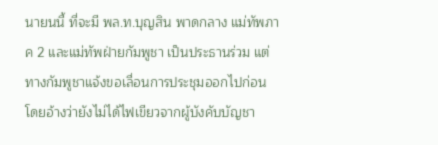นายนนี้ ที่จะมี พล.ท.บุญสิน พาดกลาง แม่ทัพภาค 2 และแม่ทัพฝ่ายกัมพูชา เป็นประธานร่วม แต่ทางกัมพูชาแจ้งขอเลื่อนการประชุมออกไปก่อน โดยอ้างว่ายังไม่ได้ไฟเขียวจากผู้บังคับบัญชา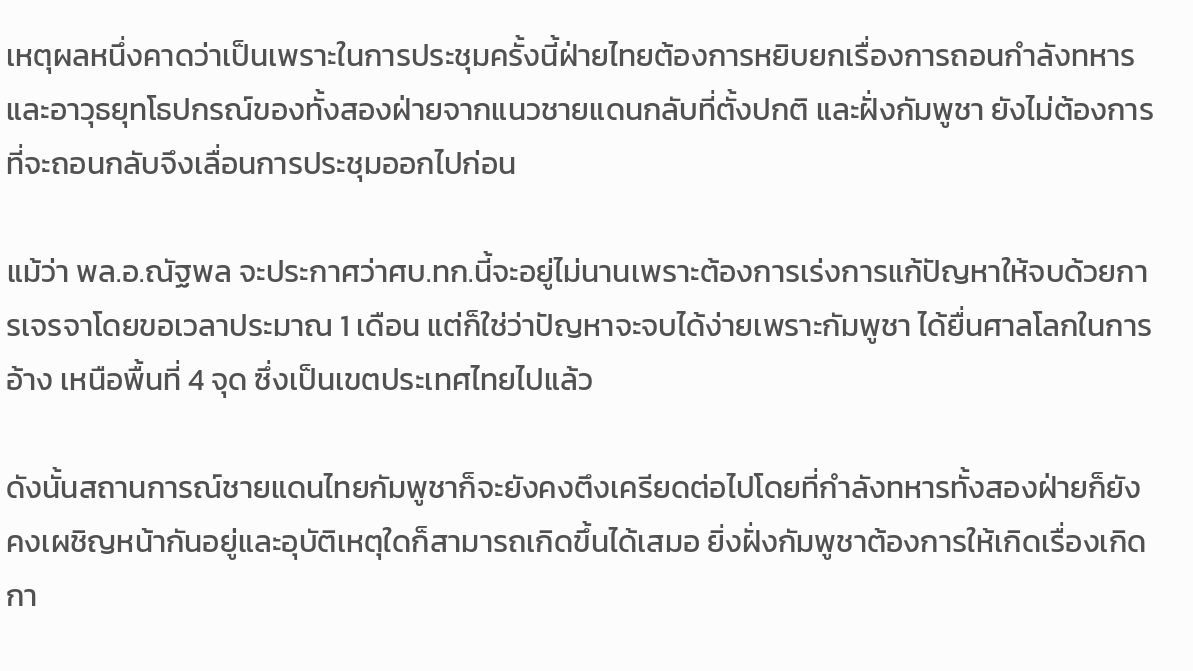เหตุผลหนึ่งคาดว่าเป็นเพราะในการประชุมครั้งนี้ฝ่ายไทยต้องการหยิบยกเรื่องการถอนกำลังทหารและอาวุธยุทโธปกรณ์ของทั้งสองฝ่ายจากแนวชายแดนกลับที่ตั้งปกติ และฝั่งกัมพูชา ยังไม่ต้องการที่จะถอนกลับจึงเลื่อนการประชุมออกไปก่อน

แม้ว่า พล.อ.ณัฐพล จะประกาศว่าศบ.ทก.นี้จะอยู่ไม่นานเพราะต้องการเร่งการแก้ปัญหาให้จบด้วยการเจรจาโดยขอเวลาประมาณ 1 เดือน แต่ก็ใช่ว่าปัญหาจะจบได้ง่ายเพราะกัมพูชา ได้ยื่นศาลโลกในการอ้าง เหนือพื้นที่ 4 จุด ซึ่งเป็นเขตประเทศไทยไปแล้ว

ดังนั้นสถานการณ์ชายแดนไทยกัมพูชาก็จะยังคงตึงเครียดต่อไปโดยที่กำลังทหารทั้งสองฝ่ายก็ยังคงเผชิญหน้ากันอยู่และอุบัติเหตุใดก็สามารถเกิดขึ้นได้เสมอ ยิ่งฝั่งกัมพูชาต้องการให้เกิดเรื่องเกิดกา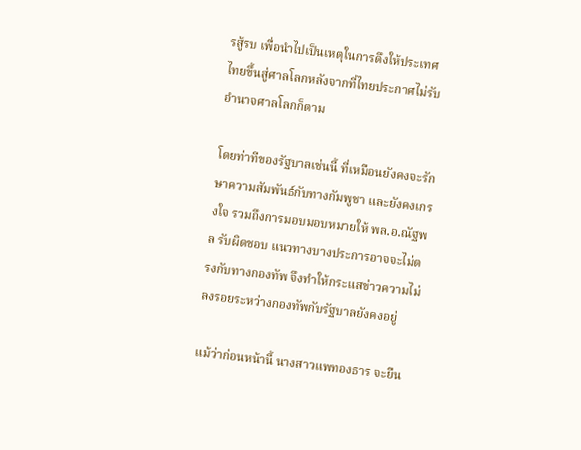รสู้รบ เพื่อนำไปเป็นเหตุในการดึงให้ประเทศไทยขึ้นสู่ศาลโลกหลังจากที่ไทยประกาศไม่รับอำนาจศาลโลกก็ตาม

โดยท่าทีของรัฐบาลเช่นนี้ ที่เหมือนยังคงจะรักษาความสัมพันธ์กับทางกัมพูชา และยังคงเกรงใจ รวมถึงการมอบมอบหมายให้ พล.อ.ณัฐพล รับผิดชอบ แนวทางบางประการอาจจะไม่ตรงกับทางกองทัพ จึงทำให้กระแสข่าวความไม่ลงรอยระหว่างกองทัพกับรัฐบาลยังคงอยู่

แม้ว่าก่อนหน้านี้ นางสาวแพทองธาร จะยืน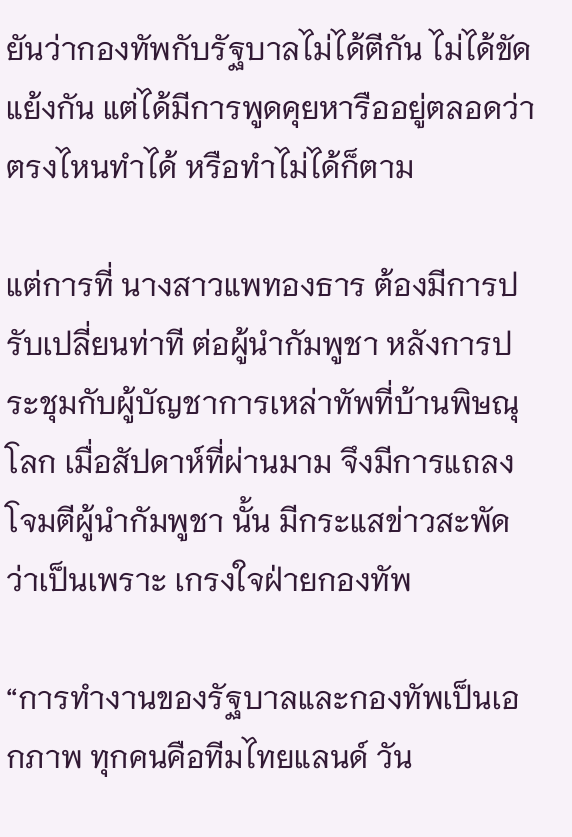ยันว่ากองทัพกับรัฐบาลไม่ได้ตีกัน ไม่ได้ขัดแย้งกัน แต่ได้มีการพูดคุยหารืออยู่ตลอดว่าตรงไหนทำได้ หรือทำไม่ได้ก็ตาม

แต่การที่ นางสาวแพทองธาร ต้องมีการปรับเปลี่ยนท่าที ต่อผู้นำกัมพูชา หลังการประชุมกับผู้บัญชาการเหล่าทัพที่บ้านพิษณุโลก เมื่อสัปดาห์ที่ผ่านมาม จึงมีการแถลงโจมตีผู้นำกัมพูชา นั้น มีกระแสข่าวสะพัดว่าเป็นเพราะ เกรงใจฝ่ายกองทัพ

“การทำงานของรัฐบาลและกองทัพเป็นเอกภาพ ทุกคนคือทีมไทยแลนด์ วัน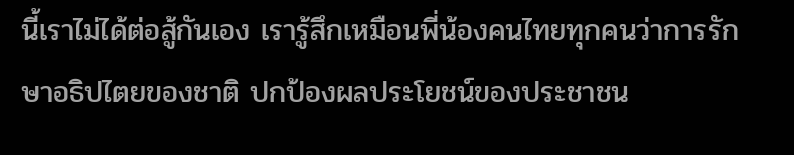นี้เราไม่ได้ต่อสู้กันเอง เรารู้สึกเหมือนพี่น้องคนไทยทุกคนว่าการรักษาอธิปไตยของชาติ ปกป้องผลประโยชน์ของประชาชน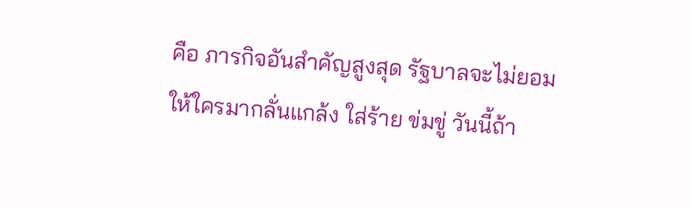คือ ภารกิจอันสำคัญสูงสุด รัฐบาลจะไม่ยอมให้ใครมากลั่นแกล้ง ใส่ร้าย ข่มขู่ วันนี้ถ้า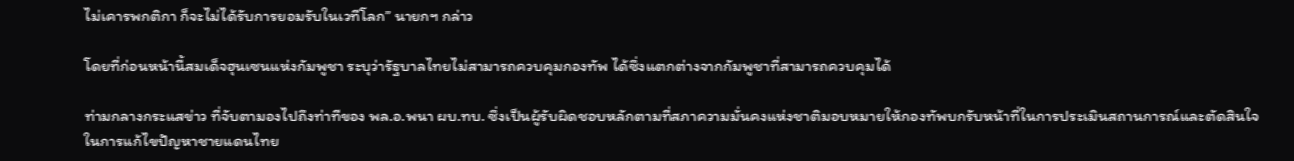ไม่เคารพกติกา ก็จะไม่ได้รับการยอมรับในเวทีโลก” นายกฯ กล่าว

โดยที่ก่อนหน้านี้สมเด็จฮุนเซนแห่งกัมพูชา ระบุว่ารัฐบาลไทยไม่สามารถควบคุมกองทัพ ได้ซึ่งแตกต่างจากกัมพูชาที่สามารถควบคุมได้

ท่ามกลางกระแสข่าว ที่จับตามองไปถึงท่าทีของ พล.อ.พนา ผบ.ทบ. ซึ่งเป็นผู้รับผิดชอบหลักตามที่สภาความมั่นคงแห่งชาติมอบหมายให้กองทัพบกรับหน้าที่ในการประเมินสถานการณ์และตัดสินใจในการแก้ไขปัญหาชายแดนไทย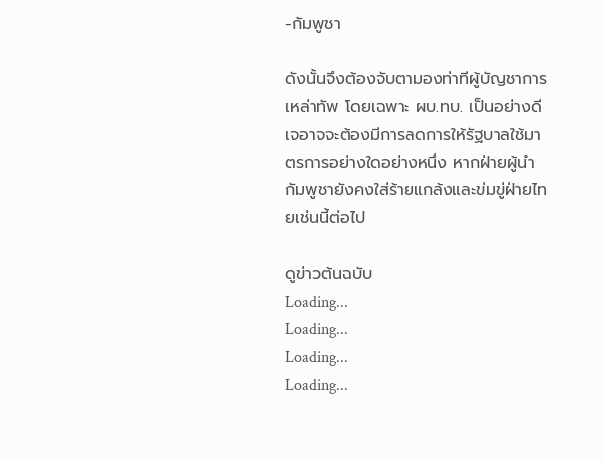-กัมพูชา

ดังนั้นจึงต้องจับตามองท่าทีผู้บัญชาการเหล่าทัพ โดยเฉพาะ ผบ.ทบ. เป็นอย่างดี เจอาจจะต้องมีการลดการให้รัฐบาลใช้มาตรการอย่างใดอย่างหนึ่ง หากฝ่ายผู้นำกัมพูชายังคงใส่ร้ายแกล้งและข่มขู่ฝ่ายไทยเช่นนี้ต่อไป

ดูข่าวต้นฉบับ
Loading...
Loading...
Loading...
Loading...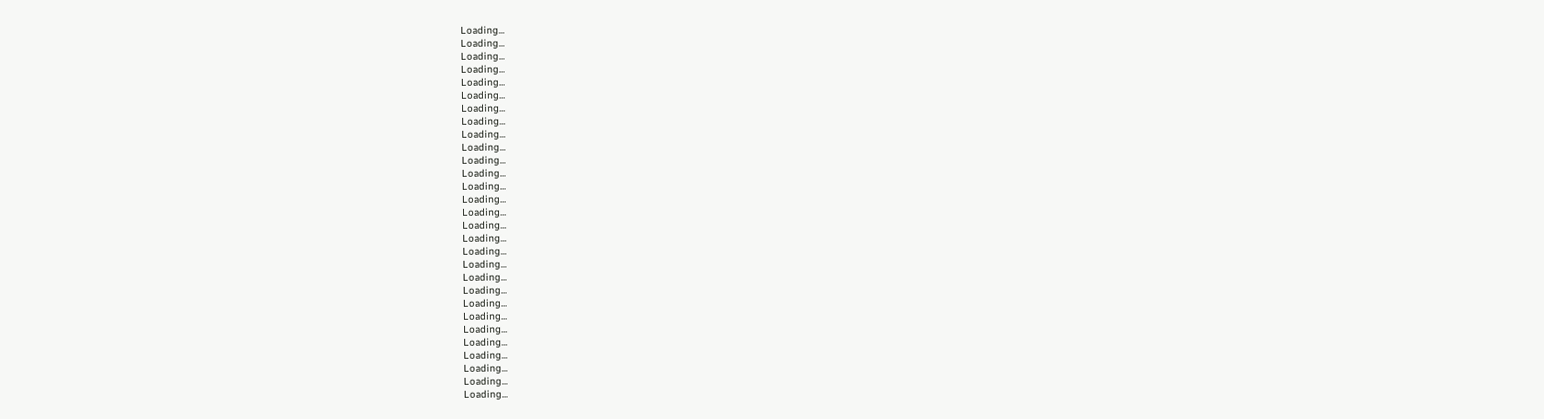Loading...
Loading...
Loading...
Loading...
Loading...
Loading...
Loading...
Loading...
Loading...
Loading...
Loading...
Loading...
Loading...
Loading...
Loading...
Loading...
Loading...
Loading...
Loading...
Loading...
Loading...
Loading...
Loading...
Loading...
Loading...
Loading...
Loading...
Loading...
Loading...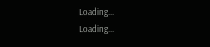Loading...
Loading...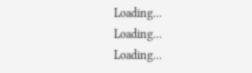Loading...
Loading...
Loading...